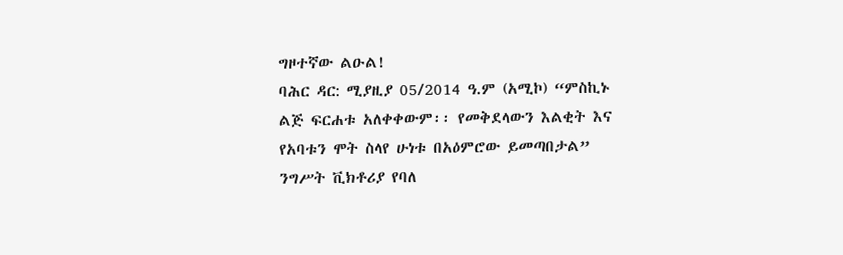ግዞተኛው ልዑል!
ባሕር ዳር: ሚያዚያ 05/2014 ዓ.ም (አሚኮ) “ምስኪኑ ልጅ ፍርሐቱ አለቀቀውም፡፡ የመቅደላውን እልቂት እና የአባቱን ሞት ስላየ ሁነቱ በአዕምሮው ይመጣበታል” ንግሥት ቪክቶሪያ የባለ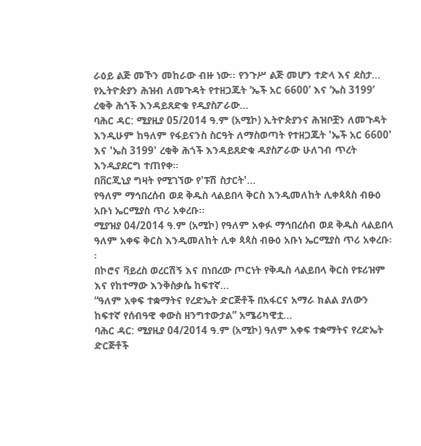ራዕይ ልጅ መኾን መከራው ብዙ ነው፡፡ የንጉሥ ልጅ መሆን ተድላ እና ደስታ...
የኢትዮጵያን ሕዝብ ለመጉዳት የተዘጋጁት ‘ኤች አር 6600’ እና ‘ኤስ 3199’ ረቂቅ ሕጎች እንዳይጸድቁ የዲያስፖራው...
ባሕር ዳር: ሚያዚያ 05/2014 ዓ.ም (አሚኮ) ኢትዮጵያንና ሕዝቦቿን ለመጉዳት እንዲሁም ከዓለም የፋይናንስ ስርዓት ለማስወጣት የተዘጋጁት 'ኤች አር 6600' እና 'ኤስ 3199' ረቂቅ ሕጎች እንዳይጸድቁ ዳያስፖራው ሁለገብ ጥረት እንዲያደርግ ተጠየቀ።
በቨርጂኒያ ግዛት የሚገኘው የ'ፑሽ ስታርት'...
የዓለም ማኅበረሰብ ወደ ቅዱስ ላልይበላ ቅርስ እንዲመለከት ሊቀጳጳስ ብፁዕ አቡነ ኤርሚያስ ጥሪ አቀረቡ፡፡
ሚያዝያ 04/2014 ዓ.ም (አሚኮ) የዓለም አቀፉ ማኅበረሰብ ወደ ቅዱስ ላልይበላ ዓለም አቀፍ ቅርስ እንዲመለከት ሊቀ ጳጳስ ብፁዕ አቡነ ኤርሚያስ ጥሪ አቀረቡ፡፡
በኮሮና ቫይረስ ወረርሽኝ እና በነበረው ጦርነት የቅዱስ ላልይበላ ቅርስ የቱሪዝም እና የከተማው እንቅስቃሴ ከፍተኛ...
“ዓለም አቀፍ ተቋማትና የረድኤት ድርጅቶች በአፋርና አማራ ክልል ያለውን ከፍተኛ የሰብዓዊ ቀውስ ዘንግተውታል” አሜሪካዊቷ...
ባሕር ዳር: ሚያዚያ 04/2014 ዓ.ም (አሚኮ) ዓለም አቀፍ ተቋማትና የረድኤት ድርጅቶች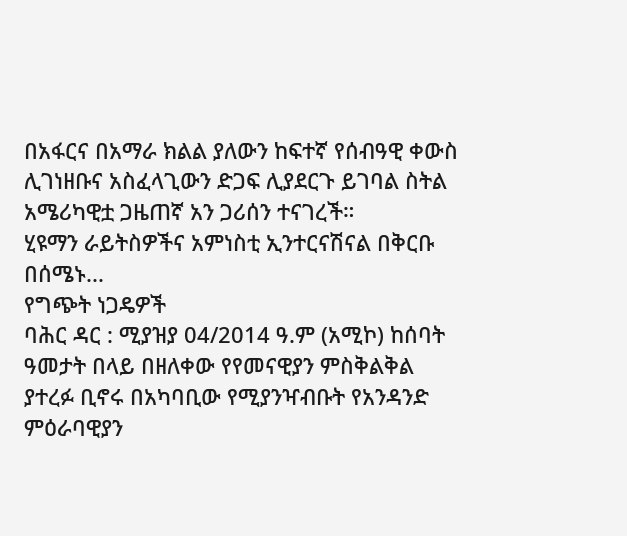በአፋርና በአማራ ክልል ያለውን ከፍተኛ የሰብዓዊ ቀውስ ሊገነዘቡና አስፈላጊውን ድጋፍ ሊያደርጉ ይገባል ስትል አሜሪካዊቷ ጋዜጠኛ አን ጋሪሰን ተናገረች።
ሂዩማን ራይትስዎችና አምነስቲ ኢንተርናሽናል በቅርቡ በሰሜኑ...
የግጭት ነጋዴዎች
ባሕር ዳር : ሚያዝያ 04/2014 ዓ.ም (አሚኮ) ከሰባት ዓመታት በላይ በዘለቀው የየመናዊያን ምስቅልቅል ያተረፉ ቢኖሩ በአካባቢው የሚያንዣብቡት የአንዳንድ ምዕራባዊያን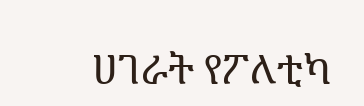ሀገራት የፖለቲካ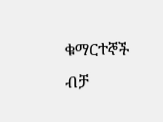ቁማርተኞች ብቻ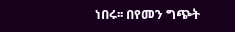ነበሩ፡፡ በየመን ግጭት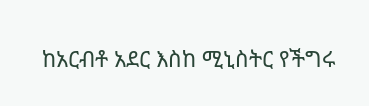ከአርብቶ አደር እስከ ሚኒስትር የችግሩ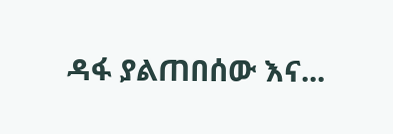ዳፋ ያልጠበሰው እና...